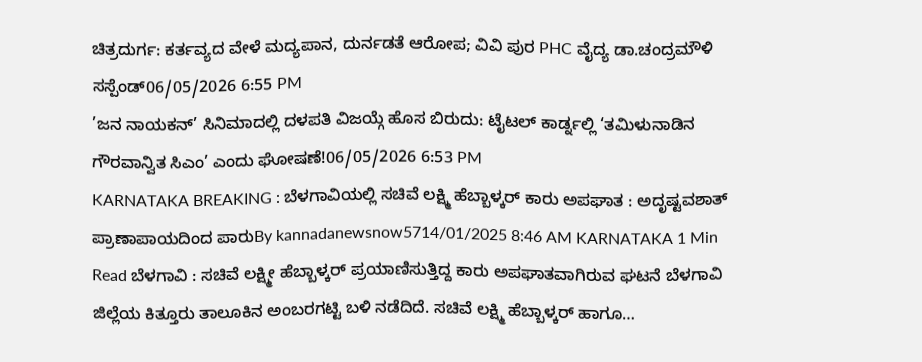ಚಿತ್ರದುರ್ಗ: ಕರ್ತವ್ಯದ ವೇಳೆ ಮದ್ಯಪಾನ, ದುರ್ನಡತೆ ಆರೋಪ; ವಿವಿ ಪುರ PHC ವೈದ್ಯ ಡಾ.ಚಂದ್ರಮೌಳಿ ಸಸ್ಪೆಂಡ್06/05/2026 6:55 PM
’ಜನ ನಾಯಕನ್’ ಸಿನಿಮಾದಲ್ಲಿ ದಳಪತಿ ವಿಜಯ್ಗೆ ಹೊಸ ಬಿರುದು: ಟೈಟಲ್ ಕಾರ್ಡ್ನಲ್ಲಿ ‘ತಮಿಳುನಾಡಿನ ಗೌರವಾನ್ವಿತ ಸಿಎಂ’ ಎಂದು ಘೋಷಣೆ!06/05/2026 6:53 PM
KARNATAKA BREAKING : ಬೆಳಗಾವಿಯಲ್ಲಿ ಸಚಿವೆ ಲಕ್ಷ್ಮಿ ಹೆಬ್ಬಾಳ್ಕರ್ ಕಾರು ಅಪಘಾತ : ಅದೃಷ್ಟವಶಾತ್ ಪ್ರಾಣಾಪಾಯದಿಂದ ಪಾರುBy kannadanewsnow5714/01/2025 8:46 AM KARNATAKA 1 Min Read ಬೆಳಗಾವಿ : ಸಚಿವೆ ಲಕ್ಷ್ಮೀ ಹೆಬ್ಬಾಳ್ಕರ್ ಪ್ರಯಾಣಿಸುತ್ತಿದ್ದ ಕಾರು ಅಪಘಾತವಾಗಿರುವ ಘಟನೆ ಬೆಳಗಾವಿ ಜಿಲ್ಲೆಯ ಕಿತ್ತೂರು ತಾಲೂಕಿನ ಅಂಬರಗಟ್ಟಿ ಬಳಿ ನಡೆದಿದೆ. ಸಚಿವೆ ಲಕ್ಷ್ಮಿ ಹೆಬ್ಬಾಳ್ಕರ್ ಹಾಗೂ…